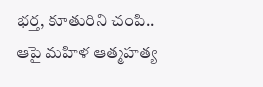భర్త, కూతురిని చంపి.. ఆపై మహిళ ఆత్మహత్య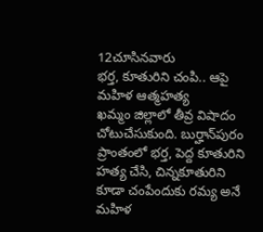12చూసినవారు
భర్త, కూతురిని చంపి.. ఆపై మహిళ ఆత్మహత్య
ఖమ్మం జిల్లాలో తీవ్ర విషాదం చోటుచేసుకుంది. బుర్హాన్‌పురం ప్రాంతంలో భర్త, పెద్ద కూతురిని హత్య చేసి, చిన్నకూతురిని కూడా చంపేందుకు రమ్య అనే మహిళ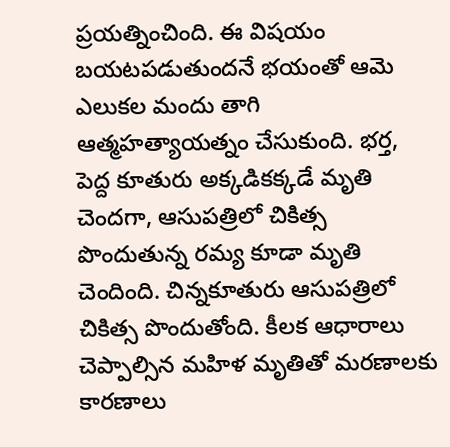ప్రయత్నించింది. ఈ విషయం బయటపడుతుందనే భయంతో ఆమె ఎలుకల మందు తాగి ఆత్మహత్యాయత్నం చేసుకుంది. భర్త, పెద్ద కూతురు అక్కడికక్కడే మృతి చెందగా, ఆసుపత్రిలో చికిత్స పొందుతున్న రమ్య కూడా మృతి చెందింది. చిన్నకూతురు ఆసుపత్రిలో చికిత్స పొందుతోంది. కీలక ఆధారాలు చెప్పాల్సిన మహిళ మృతితో మరణాలకు కారణాలు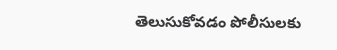తెలుసుకోవడం పోలీసులకు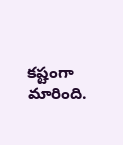కష్టంగా మారింది.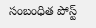సంబంధిత పోస్ట్